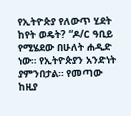የኢትዮጵያ የለውጥ ሂደት ከየት ወዴት? “ዶ/ር ዓቢይ የሚሄደው በሁለት ሐዲድ ነው። የኢትዮጵያን አንድነት ያምንበታል። የመጣው ከዚያ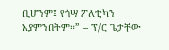ቢሆንም፤ የጎሣ ፖለቲካን አያምንበትም።” – ፕ/ር ጌታቸው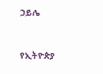ኃይሌ


የኢትዮጵያ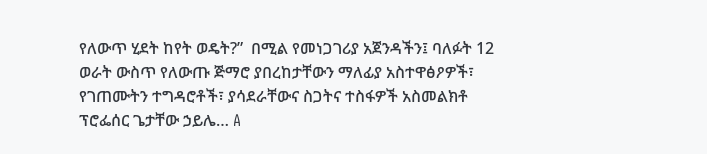የለውጥ ሂደት ከየት ወዴት?”  በሚል የመነጋገሪያ አጀንዳችን፤ ባለፉት 12 ወራት ውስጥ የለውጡ ጅማሮ ያበረከታቸውን ማለፊያ አስተዋፅዖዎች፣ የገጠሙትን ተግዳሮቶች፣ ያሳደራቸውና ስጋትና ተስፋዎች አስመልክቶ ፕሮፌሰር ጌታቸው ኃይሌ… A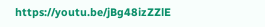https://youtu.be/jBg48izZZlE